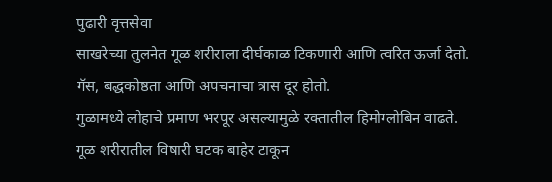पुढारी वृत्तसेवा
साखरेच्या तुलनेत गूळ शरीराला दीर्घकाळ टिकणारी आणि त्वरित ऊर्जा देतो.
गॅस, बद्धकोष्ठता आणि अपचनाचा त्रास दूर होतो.
गुळामध्ये लोहाचे प्रमाण भरपूर असल्यामुळे रक्तातील हिमोग्लोबिन वाढते.
गूळ शरीरातील विषारी घटक बाहेर टाकून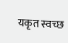यकृत स्वच्छ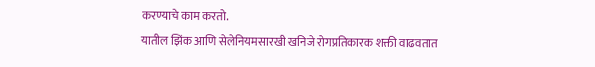करण्याचे काम करतो.
यातील झिंक आणि सेलेनियमसारखी खनिजे रोगप्रतिकारक शक्ती वाढवतात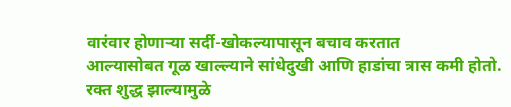वारंवार होणाऱ्या सर्दी-खोकल्यापासून बचाव करतात
आल्यासोबत गूळ खाल्ल्याने सांधेदुखी आणि हाडांचा त्रास कमी होतो.
रक्त शुद्ध झाल्यामुळे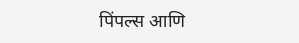पिंपल्स आणि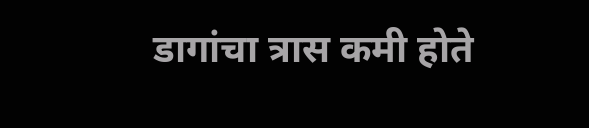डागांचा त्रास कमी होते